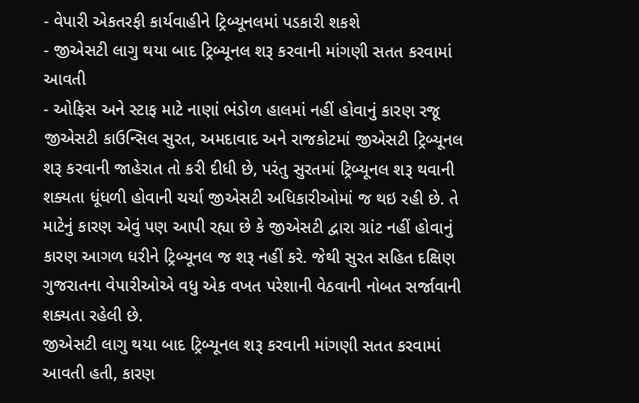- વેપારી એકતરફી કાર્યવાહીને ટ્રિબ્યૂનલમાં પડકારી શકશે
- જીએસટી લાગુ થયા બાદ ટ્રિબ્યૂનલ શરૂ કરવાની માંગણી સતત કરવામાં આવતી
- ઓફિસ અને સ્ટાફ માટે નાણાં ભંડોળ હાલમાં નહીં હોવાનું કારણ રજૂ
જીએસટી કાઉન્સિલ સુરત, અમદાવાદ અને રાજકોટમાં જીએસટી ટ્રિબ્યૂનલ શરૂ કરવાની જાહેરાત તો કરી દીધી છે, પરંતુ સુરતમાં ટ્રિબ્યૂનલ શરૂ થવાની શક્યતા ધૂંધળી હોવાની ચર્ચા જીએસટી અધિકારીઓમાં જ થઇ રહી છે. તે માટેનું કારણ એવું પણ આપી રહ્યા છે કે જીએસટી દ્વારા ગ્રાંટ નહીં હોવાનું કારણ આગળ ધરીને ટ્રિબ્યૂનલ જ શરૂ નહીં કરે. જેથી સુરત સહિત દક્ષિણ ગુજરાતના વેપારીઓએ વધુ એક વખત પરેશાની વેઠવાની નોબત સર્જાવાની શક્યતા રહેલી છે.
જીએસટી લાગુ થયા બાદ ટ્રિબ્યૂનલ શરૂ કરવાની માંગણી સતત કરવામાં આવતી હતી, કારણ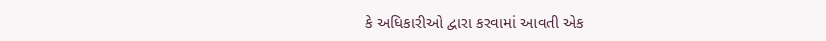કે અધિકારીઓ દ્વારા કરવામાં આવતી એક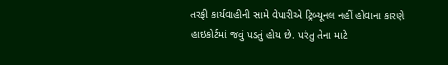તરફી કાર્યવાહીની સામે વેપારીએ ટ્રિબ્યૂનલ નહીં હોવાના કારણે હાઇકોર્ટમાં જવું પડતું હોય છે. પરંતુ તેના માટે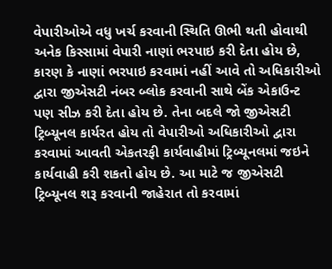વેપારીઓએ વધુ ખર્ચ કરવાની સ્થિતિ ઊભી થતી હોવાથી અનેક કિસ્સામાં વેપારી નાણાં ભરપાઇ કરી દેતા હોય છે, કારણ કે નાણાં ભરપાઇ કરવામાં નહીં આવે તો અધિકારીઓ દ્વારા જીએસટી નંબર બ્લોક કરવાની સાથે બેંક એકાઉન્ટ પણ સીઝ કરી દેતા હોય છે. તેના બદલે જો જીએસટી ટ્રિબ્યૂનલ કાર્યરત હોય તો વેપારીઓ અધિકારીઓ દ્વારા કરવામાં આવતી એકતરફી કાર્યવાહીમાં ટ્રિબ્યૂનલમાં જઇને કાર્યવાહી કરી શકતો હોય છે. આ માટે જ જીએસટી ટ્રિબ્યૂનલ શરૂ કરવાની જાહેરાત તો કરવામાં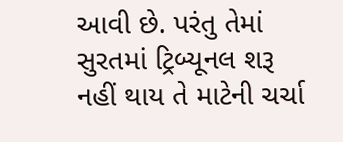આવી છે. પરંતુ તેમાં સુરતમાં ટ્રિબ્યૂનલ શરૂ નહીં થાય તે માટેની ચર્ચા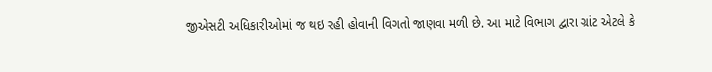જીએસટી અધિકારીઓમાં જ થઇ રહી હોવાની વિગતો જાણવા મળી છે. આ માટે વિભાગ દ્વારા ગ્રાંટ એટલે કે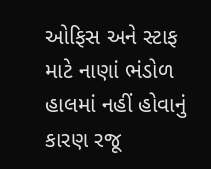ઓફિસ અને સ્ટાફ માટે નાણાં ભંડોળ હાલમાં નહીં હોવાનું કારણ રજૂ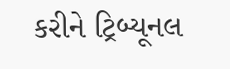કરીને ટ્રિબ્યૂનલ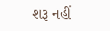શરૂ નહીં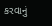કરવાનું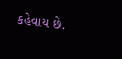કહેવાય છે.